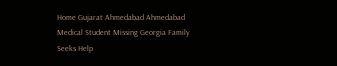Home Gujarat Ahmedabad Ahmedabad Medical Student Missing Georgia Family Seeks Help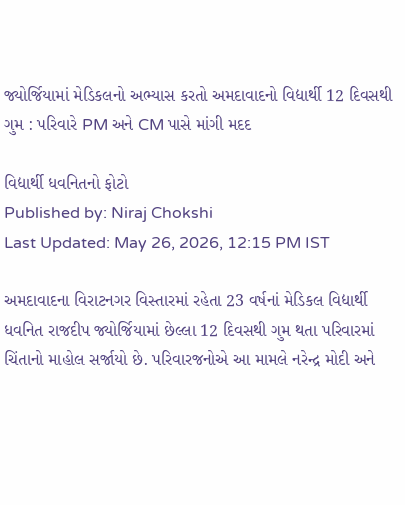જ્યોર્જિયામાં મેડિકલનો અભ્યાસ કરતો અમદાવાદનો વિદ્યાર્થી 12 દિવસથી ગુમ : પરિવારે PM અને CM પાસે માંગી મદદ

વિદ્યાર્થી ધવનિતનો ફોટો
Published by: Niraj Chokshi
Last Updated: May 26, 2026, 12:15 PM IST

અમદાવાદના વિરાટનગર વિસ્તારમાં રહેતા 23 વર્ષનાં મેડિકલ વિદ્યાર્થી ધવનિત રાજદીપ જ્યોર્જિયામાં છેલ્લા 12 દિવસથી ગુમ થતા પરિવારમાં ચિંતાનો માહોલ સર્જાયો છે. પરિવારજનોએ આ મામલે નરેન્દ્ર મોદી અને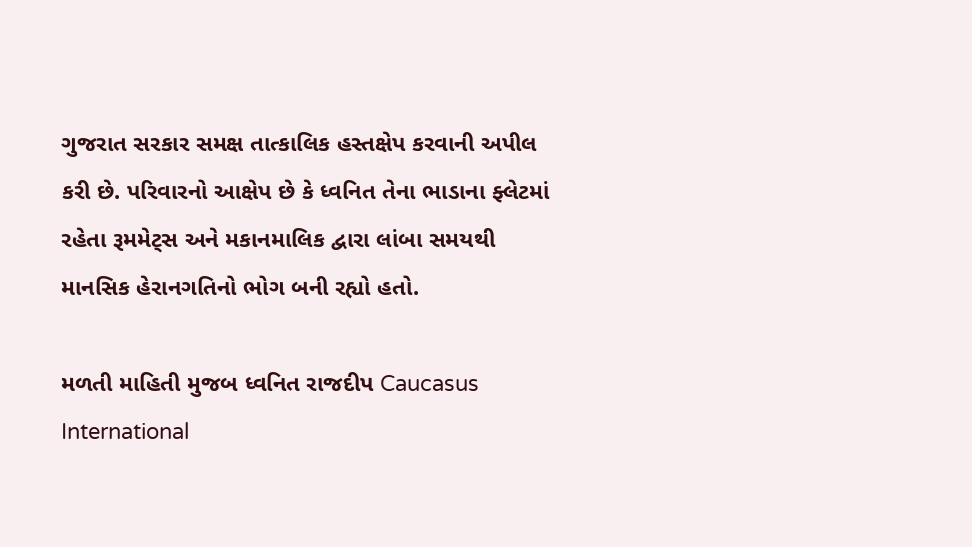ગુજરાત સરકાર સમક્ષ તાત્કાલિક હસ્તક્ષેપ કરવાની અપીલ કરી છે. પરિવારનો આક્ષેપ છે કે ધ્વનિત તેના ભાડાના ફ્લેટમાં રહેતા રૂમમેટ્સ અને મકાનમાલિક દ્વારા લાંબા સમયથી માનસિક હેરાનગતિનો ભોગ બની રહ્યો હતો.

મળતી માહિતી મુજબ ધ્વનિત રાજદીપ Caucasus International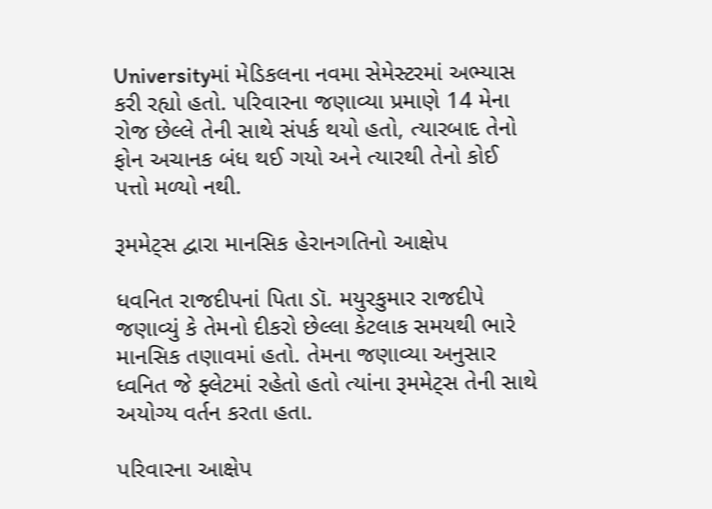Universityમાં મેડિકલના નવમા સેમેસ્ટરમાં અભ્યાસ કરી રહ્યો હતો. પરિવારના જણાવ્યા પ્રમાણે 14 મેના રોજ છેલ્લે તેની સાથે સંપર્ક થયો હતો, ત્યારબાદ તેનો ફોન અચાનક બંધ થઈ ગયો અને ત્યારથી તેનો કોઈ પત્તો મળ્યો નથી.

રૂમમેટ્સ દ્વારા માનસિક હેરાનગતિનો આક્ષેપ

ધવનિત રાજદીપનાં પિતા ડૉ. મયુરકુમાર રાજદીપે જણાવ્યું કે તેમનો દીકરો છેલ્લા કેટલાક સમયથી ભારે માનસિક તણાવમાં હતો. તેમના જણાવ્યા અનુસાર ધ્વનિત જે ફ્લેટમાં રહેતો હતો ત્યાંના રૂમમેટ્સ તેની સાથે અયોગ્ય વર્તન કરતા હતા.

પરિવારના આક્ષેપ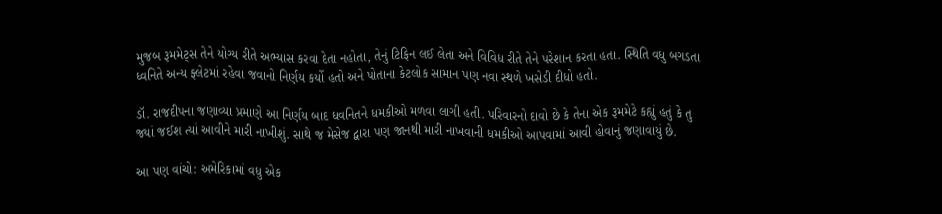મુજબ રૂમમેટ્સ તેને યોગ્ય રીતે અભ્યાસ કરવા દેતા નહોતા, તેનું ટિફિન લઈ લેતા અને વિવિધ રીતે તેને પરેશાન કરતા હતા. સ્થિતિ વધુ બગડતા ધ્વનિતે અન્ય ફ્લેટમાં રહેવા જવાનો નિર્ણય કર્યો હતો અને પોતાના કેટલોક સામાન પણ નવા સ્થળે ખસેડી દીધો હતો.

ડૉ. રાજદીપના જણાવ્યા પ્રમાણે આ નિર્ણય બાદ ધવનિતને ધમકીઓ મળવા લાગી હતી. પરિવારનો દાવો છે કે તેના એક રૂમમેટે કહ્યું હતું કે તુ જ્યાં જઈશ ત્યાં આવીને મારી નાખીશું. સાથે જ મેસેજ દ્વારા પણ જાનથી મારી નાખવાની ધમકીઓ આપવામાં આવી હોવાનું જણાવાયું છે.

આ પણ વાંચો: અમેરિકામાં વધુ એક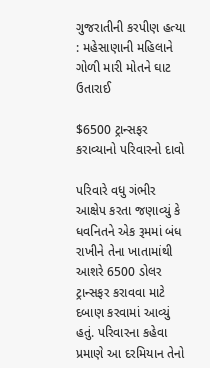ગુજરાતીની કરપીણ હત્યા : મહેસાણાની મહિલાને ગોળી મારી મોતને ઘાટ ઉતારાઈ

$6500 ટ્રાન્સફર કરાવ્યાનો પરિવારનો દાવો

પરિવારે વધુ ગંભીર આક્ષેપ કરતા જણાવ્યું કે ધવનિતને એક રૂમમાં બંધ રાખીને તેના ખાતામાંથી આશરે 6500 ડોલર ટ્રાન્સફર કરાવવા માટે દબાણ કરવામાં આવ્યું હતું. પરિવારના કહેવા પ્રમાણે આ દરમિયાન તેનો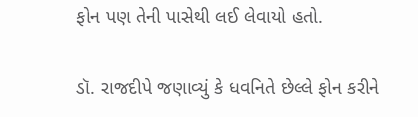ફોન પણ તેની પાસેથી લઈ લેવાયો હતો.

ડૉ. રાજદીપે જણાવ્યું કે ધવનિતે છેલ્લે ફોન કરીને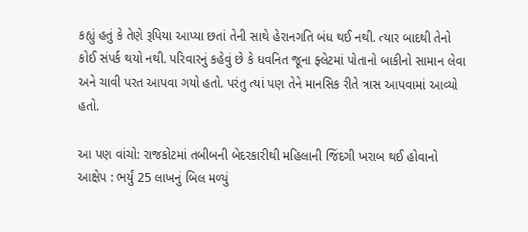કહ્યું હતું કે તેણે રૂપિયા આપ્યા છતાં તેની સાથે હેરાનગતિ બંધ થઈ નથી. ત્યાર બાદથી તેનો કોઈ સંપર્ક થયો નથી. પરિવારનું કહેવું છે કે ધવનિત જૂના ફ્લેટમાં પોતાનો બાકીનો સામાન લેવા અને ચાવી પરત આપવા ગયો હતો. પરંતુ ત્યાં પણ તેને માનસિક રીતે ત્રાસ આપવામાં આવ્યો હતો.

આ પણ વાંચો: રાજકોટમાં તબીબની બેદરકારીથી મહિલાની જિંદગી ખરાબ થઈ હોવાનો આક્ષેપ : ભર્યું 25 લાખનું બિલ મળ્યું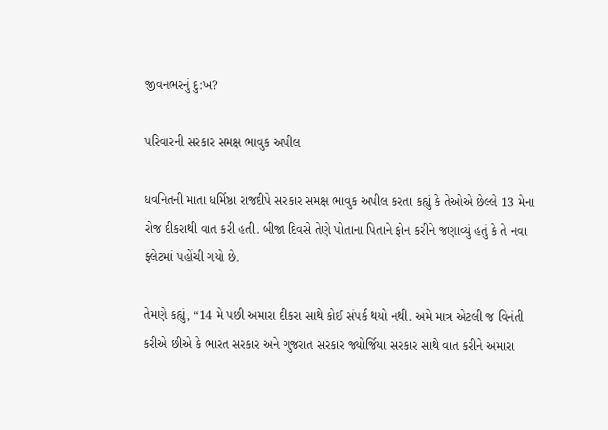જીવનભરનું દુ:ખ?

પરિવારની સરકાર સમક્ષ ભાવુક અપીલ

ધવનિતની માતા ધર્મિષ્ઠા રાજદીપે સરકાર સમક્ષ ભાવુક અપીલ કરતા કહ્યું કે તેઓએ છેલ્લે 13 મેના રોજ દીકરાથી વાત કરી હતી. બીજા દિવસે તેણે પોતાના પિતાને ફોન કરીને જણાવ્યું હતું કે તે નવા ફ્લેટમાં પહોંચી ગયો છે.

તેમણે કહ્યું, “14 મે પછી અમારા દીકરા સાથે કોઈ સંપર્ક થયો નથી. અમે માત્ર એટલી જ વિનંતી કરીએ છીએ કે ભારત સરકાર અને ગુજરાત સરકાર જ્યોર્જિયા સરકાર સાથે વાત કરીને અમારા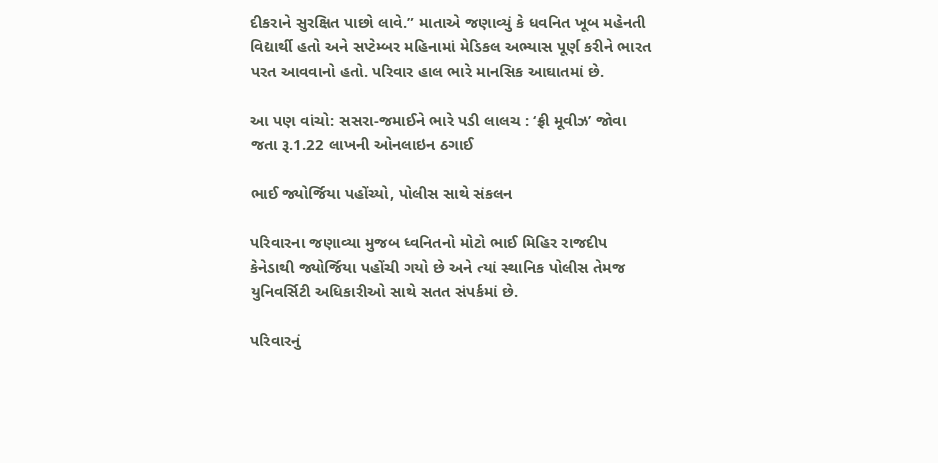દીકરાને સુરક્ષિત પાછો લાવે.” માતાએ જણાવ્યું કે ધવનિત ખૂબ મહેનતી વિદ્યાર્થી હતો અને સપ્ટેમ્બર મહિનામાં મેડિકલ અભ્યાસ પૂર્ણ કરીને ભારત પરત આવવાનો હતો. પરિવાર હાલ ભારે માનસિક આઘાતમાં છે.

આ પણ વાંચો: સસરા-જમાઈને ભારે પડી લાલચ : ‘ફ્રી મૂવીઝ’ જોવા જતા રૂ.1.22 લાખની ઓનલાઇન ઠગાઈ

ભાઈ જ્યોર્જિયા પહોંચ્યો, પોલીસ સાથે સંકલન

પરિવારના જણાવ્યા મુજબ ધ્વનિતનો મોટો ભાઈ મિહિર રાજદીપ કેનેડાથી જ્યોર્જિયા પહોંચી ગયો છે અને ત્યાં સ્થાનિક પોલીસ તેમજ યુનિવર્સિટી અધિકારીઓ સાથે સતત સંપર્કમાં છે.

પરિવારનું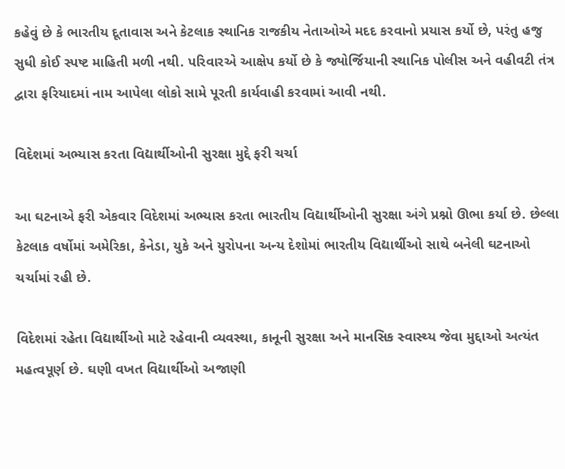કહેવું છે કે ભારતીય દૂતાવાસ અને કેટલાક સ્થાનિક રાજકીય નેતાઓએ મદદ કરવાનો પ્રયાસ કર્યો છે, પરંતુ હજુ સુધી કોઈ સ્પષ્ટ માહિતી મળી નથી. પરિવારએ આક્ષેપ કર્યો છે કે જ્યોર્જિયાની સ્થાનિક પોલીસ અને વહીવટી તંત્ર દ્વારા ફરિયાદમાં નામ આપેલા લોકો સામે પૂરતી કાર્યવાહી કરવામાં આવી નથી.

વિદેશમાં અભ્યાસ કરતા વિદ્યાર્થીઓની સુરક્ષા મુદ્દે ફરી ચર્ચા

આ ઘટનાએ ફરી એકવાર વિદેશમાં અભ્યાસ કરતા ભારતીય વિદ્યાર્થીઓની સુરક્ષા અંગે પ્રશ્નો ઊભા કર્યા છે. છેલ્લા કેટલાક વર્ષોમાં અમેરિકા, કેનેડા, યુકે અને યુરોપના અન્ય દેશોમાં ભારતીય વિદ્યાર્થીઓ સાથે બનેલી ઘટનાઓ ચર્ચામાં રહી છે.

વિદેશમાં રહેતા વિદ્યાર્થીઓ માટે રહેવાની વ્યવસ્થા, કાનૂની સુરક્ષા અને માનસિક સ્વાસ્થ્ય જેવા મુદ્દાઓ અત્યંત મહત્વપૂર્ણ છે. ઘણી વખત વિદ્યાર્થીઓ અજાણી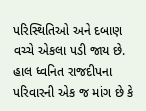પરિસ્થિતિઓ અને દબાણ વચ્ચે એકલા પડી જાય છે. હાલ ધ્વનિત રાજદીપના પરિવારની એક જ માંગ છે કે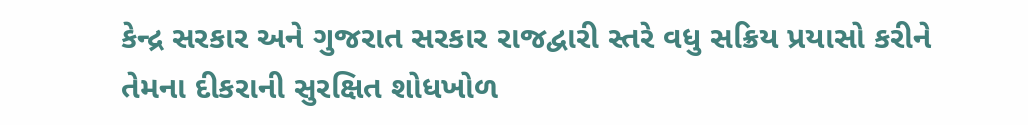કેન્દ્ર સરકાર અને ગુજરાત સરકાર રાજદ્વારી સ્તરે વધુ સક્રિય પ્રયાસો કરીને તેમના દીકરાની સુરક્ષિત શોધખોળ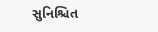સુનિશ્ચિત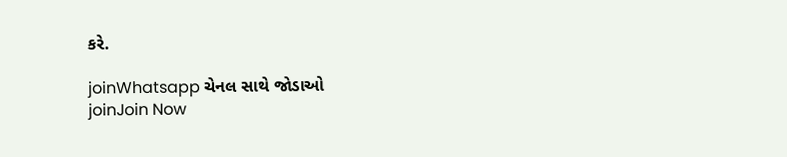કરે.

joinWhatsapp ચેનલ સાથે જોડાઓ
joinJoin Now